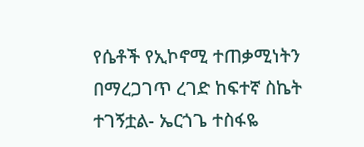የሴቶች የኢኮኖሚ ተጠቃሚነትን በማረጋገጥ ረገድ ከፍተኛ ስኬት ተገኝቷል- ኤርጎጌ ተስፋዬ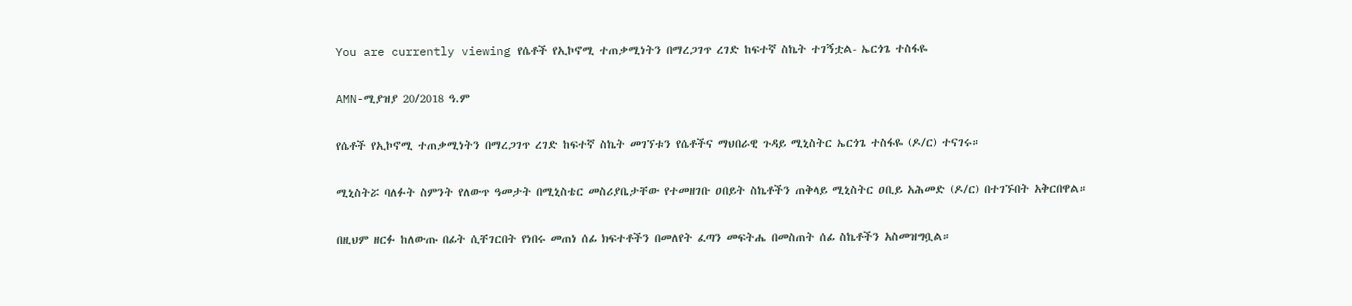You are currently viewing የሴቶች የኢኮኖሚ ተጠቃሚነትን በማረጋገጥ ረገድ ከፍተኛ ስኬት ተገኝቷል- ኤርጎጌ ተስፋዬ

AMN-ሚያዝያ 20/2018 ዓ.ም

የሴቶች የኢኮኖሚ ተጠቃሚነትን በማረጋገጥ ረገድ ከፍተኛ ስኬት መገኘቱን የሴቶችና ማህበራዊ ጉዳይ ሚኒስትር ኤርጎጌ ተስፋዬ (ዶ/ር) ተናገሩ።

ሚኒስትሯ ባለፉት ስምንት የለውጥ ዓመታት በሚኒስቴር መስሪያቤታቸው የተመዘገቡ ዐበይት ስኬቶችን ጠቅላይ ሚኒስትር ዐቢይ አሕመድ (ዶ/ር) በተገኙበት አቅርበዋል።

በዚህም ዘርፉ ከለውጡ በፊት ሲቸገርበት የነበሩ መጠነ ሰፊ ክፍተቶችን በመለየት ፈጣን መፍትሔ በመስጠት ሰፊ ስኬቶችን አስመዝግቧል።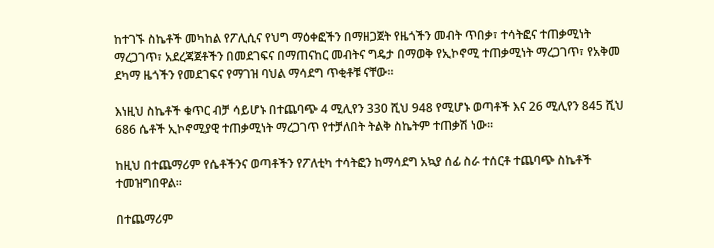ከተገኙ ስኬቶች መካከል የፖሊሲና የህግ ማዕቀፎችን በማዘጋጀት የዜጎችን መብት ጥበቃ፣ ተሳትፎና ተጠቃሚነት ማረጋገጥ፣ አደረጃጀቶችን በመደገፍና በማጠናከር መብትና ግዴታ በማወቅ የኢኮኖሚ ተጠቃሚነት ማረጋገጥ፣ የአቅመ ደካማ ዜጎችን የመደገፍና የማገዝ ባህል ማሳደግ ጥቂቶቹ ናቸው።

እነዚህ ስኬቶች ቁጥር ብቻ ሳይሆኑ በተጨባጭ 4 ሚሊየን 330 ሺህ 948 የሚሆኑ ወጣቶች እና 26 ሚሊየን 845 ሺህ 686 ሴቶች ኢኮኖሚያዊ ተጠቃሚነት ማረጋገጥ የተቻለበት ትልቅ ስኬትም ተጠቃሽ ነው፡፡

ከዚህ በተጨማሪም የሴቶችንና ወጣቶችን የፖለቲካ ተሳትፎን ከማሳደግ አኳያ ሰፊ ስራ ተሰርቶ ተጨባጭ ስኬቶች ተመዝግበዋል።

በተጨማሪም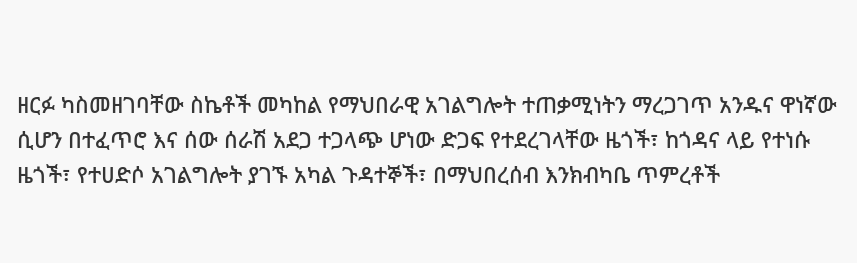ዘርፉ ካስመዘገባቸው ስኬቶች መካከል የማህበራዊ አገልግሎት ተጠቃሚነትን ማረጋገጥ አንዱና ዋነኛው ሲሆን በተፈጥሮ እና ሰው ሰራሽ አደጋ ተጋላጭ ሆነው ድጋፍ የተደረገላቸው ዜጎች፣ ከጎዳና ላይ የተነሱ ዜጎች፣ የተሀድሶ አገልግሎት ያገኙ አካል ጉዳተኞች፣ በማህበረሰብ እንክብካቤ ጥምረቶች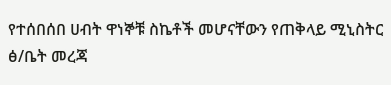የተሰበሰበ ሀብት ዋነኞቹ ስኬቶች መሆናቸውን የጠቅላይ ሚኒስትር ፅ/ቤት መረጃ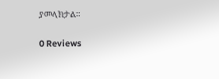ያመላክታል።

0 Reviews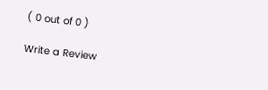( 0 out of 0 )

Write a Review